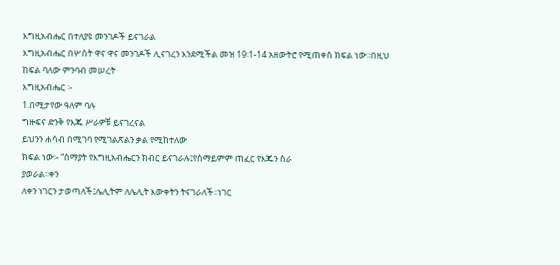እግዚአብሔር በተለያዩ መንገዶች ይናገራል
እግዚአብሔር በሦስት ዋና ዋና መንገዶች ሊናገረን እንደሚችል መዝ 19፡1-14 አዘውትሮ የሚጠቀስ ክፍል ነው፡፡በዚህ ከፍል ባለው ምንባብ መሠረት
እግዚአብሔር ፡-
1.በሚታየው ዓለም ባሉ
ግዙፍና ድንቅ የእጁ ሥራዎቹ ይናገረናል
ይህንን ሐሳብ በሚገባ የሚገልጽልን ቃል የሚከተለው
ክፍል ነው፡- “ሰማያት የእግዚአብሔርን ክብር ይናገራሉ፤የሰማይምም ጠፈር የእጁን ስራ
ያወራል፡፡ቀን
ለቀን ነገርን ታወጣለች፤ሌሊትም ለሌሊት እውቀትን ትናገራለች፡፡ነገር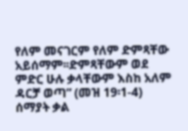የለም መናገርም የለም ድምጻቸው አይሰማም፡፡ድምጻቸውም ወደ ምድር ሁሉ ቃላቸውም እስከ አለም ዳርቻ ወጣ” (መዝ 19፡1-4)
ሰማያት ቃል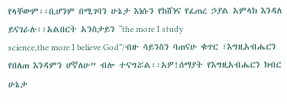የላቸውም፡፡ቢሆንም በሚገባን ሁኔታ እነሱን የከሸነና የፈጠረ ኃያል አምላክ እንዳለ ይናገራሉ፡፡አልበርት አንስታይን “the more I study
science,the more I believe God”/ብዙ ሳይንስን ባጠናሁ ቁጥር ፣እግዚአብሔርን የበለጠ እንዳምን ሆኛለሁ” ብሎ ተናግሯል፡፡አዎ!ሰማያት የእግዚአብሔርን ክብር ሁኔታ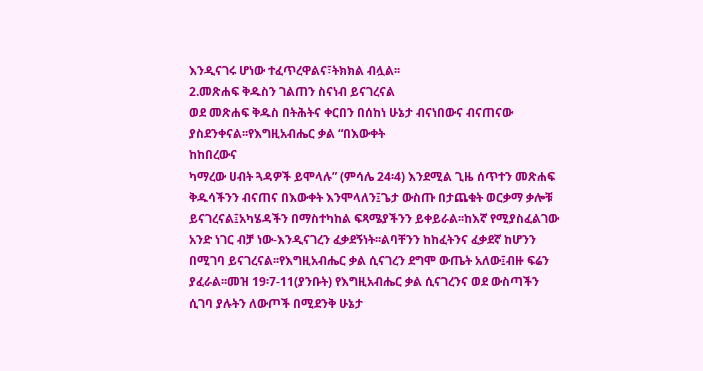እንዲናገሩ ሆነው ተፈጥረዋልና፣ትክክል ብሏል፡፡
2.መጽሐፍ ቅዱስን ገልጠን ስናነብ ይናገረናል
ወደ መጽሐፍ ቅዱስ በትሕትና ቀርበን በሰከነ ሁኔታ ብናነበውና ብናጠናው ያስደንቀናል፡፡የእግዚአብሔር ቃል “በእውቀት
ከከበረውና
ካማረው ሀብት ጓዳዎች ይሞላሉ” (ምሳሌ 24፡4) እንደሚል ጊዜ ሰጥተን መጽሐፍ ቅዱሳችንን ብናጠና በእውቀት እንሞላለን፤ጌታ ውስጡ በታጨቁት ወርቃማ ቃሎቹ ይናገረናል፤አካሄዳችን በማስተካከል ፍጻሜያችንን ይቀይራል፡፡ከእኛ የሚያስፈልገው አንድ ነገር ብቻ ነው-እንዲናገረን ፈቃደኝነት፡፡ልባቸንን ከከፈትንና ፈቃደኛ ከሆንን በሚገባ ይናገረናል፡፡የእግዚአብሔር ቃል ሲናገረን ደግሞ ውጤት አለው፤ብዙ ፍሬን ያፈራል፡፡መዝ 19፡7-11(ያንቡት) የእግዚአብሔር ቃል ሲናገረንና ወደ ውስጣችን ሲገባ ያሉትን ለውጦች በሚደንቅ ሁኔታ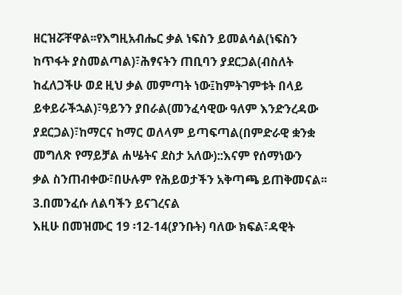ዘርዝሯቸዋል፡፡የእግዚአብሔር ቃል ነፍስን ይመልሳል(ነፍስን ከጥፋት ያስመልጣል)፣ሕፃናትን ጠቢባን ያደርጋል(ብስለት ከፈለጋችሁ ወደ ዚህ ቃል መምጣት ነው፤ከምትገምቱት በላይ ይቀይራችኋል)፣ዓይንን ያበራል(መንፈሳዊው ዓለም እንድንረዳው ያደርጋል)፣ከማርና ከማር ወለላም ይጣፍጣል(በምድራዊ ቋንቋ መግለጽ የማይቻል ሐሤትና ደስታ አለው)::እናም የሰማነውን
ቃል ስንጠብቀው፣በሁሉም የሕይወታችን አቅጣጫ ይጠቅመናል፡፡
3.በመንፈሱ ለልባችን ይናገረናል
እዚሁ በመዝሙር 19 ፡12-14(ያንቡት) ባለው ክፍል፣ዳዊት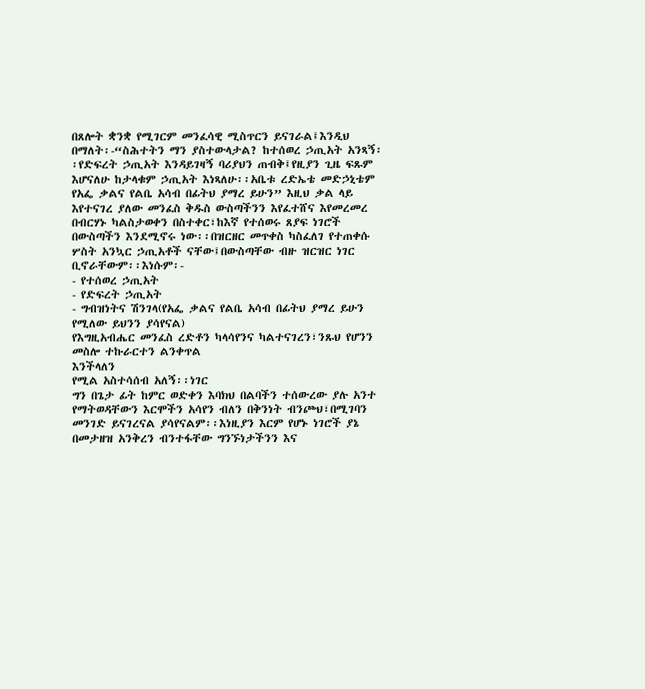በጸሎት ቋንቋ የሚገርም መንፈሳዊ ሚስጥርን ይናገራል፤እንዲህ በማለት፡-“ስሕተትን ማን ያስተውላታል? ከተሰወረ ኃጢአት አንጻኝ፡፡የድፍረት ኃጢአት እንዳይገዛኝ ባሪያህን ጠብቅ፤የዚያን ጊዜ ፍጹም እሆናለሁ ከታላቁም ኃጢአት እነጻለሁ፡፡አቤቱ ረድኤቴ መድኃኒቴም የአፌ ቃልና የልቤ አሳብ በፊትህ ያማረ ይሁን” እዚህ ቃል ላይ እየተናገረ ያለው መንፈስ ቅዱስ ውስጣችንን እየፈተሸና እየመረመረ በብርሃኑ ካልስታወቀን በስተቀር፣ከእኛ የተሰወሩ ጸያፍ ነገሮች በውስጣችን እንደሚኖሩ ነው፡፡በዝርዘር መጥቀስ ካስፈለገ የተጠቀሱ ሦስት አንኳር ኃጢአቶች ናቸው፤በውስጣቸው ብዙ ዝርዝር ነገር ቢኖራቸውም፡፡እነሱም፡-
- የተሰወረ ኃጢአት
- የድፍረት ኃጢአት
- ግብዝነትና ሽንገላ(የአፌ ቃልና የልቤ አሳብ በፊትህ ያማረ ይሁን የሚለው ይህንን ያሳየናል)
የእግዚአብሔር መንፈስ ረድቶን ካላሳየንና ካልተናገረን፣ንጹህ የሆንን መስሎ ተኩራርተን ልንቀጥል
እንችላለን
የሚል አስተሳሰብ አለኝ፡፡ነገር
ግን በጌታ ፊት ከምር ወድቀን እባክህ በልባችን ተሰውረው ያሉ አንተ የማትወዳቸውን እርሞችን አሳየን ብለን በቅንነት ብንጮህ፣በሚገባን መንገድ ይናገረናል ያሳየናልም፡፡እነዚያን እርም የሆኑ ነገሮች ያኔ በመታዘዝ አንቅረን ብንተፋቸው ግንኙነታችንን እና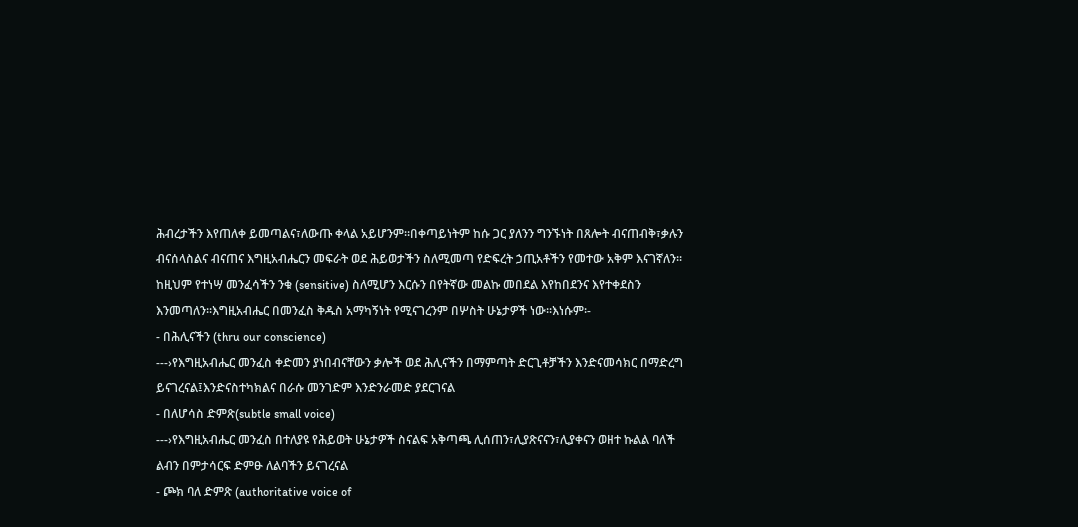ሕብረታችን እየጠለቀ ይመጣልና፣ለውጡ ቀላል አይሆንም፡፡በቀጣይነትም ከሱ ጋር ያለንን ግንኙነት በጸሎት ብናጠብቅ፣ቃሉን ብናሰላስልና ብናጠና እግዚአብሔርን መፍራት ወደ ሕይወታችን ስለሚመጣ የድፍረት ኃጢአቶችን የመተው አቅም እናገኛለን፡፡ከዚህም የተነሣ መንፈሳችን ንቁ (sensitive) ስለሚሆን እርሱን በየትኛው መልኩ መበደል እየከበደንና እየተቀደስን እንመጣለን፡፡እግዚአብሔር በመንፈስ ቅዱስ አማካኝነት የሚናገረንም በሦስት ሁኔታዎች ነው፡፡እነሱም፡-
- በሕሊናችን (thru our conscience)
---›የእግዚአብሔር መንፈስ ቀድመን ያነበብናቸውን ቃሎች ወደ ሕሊናችን በማምጣት ድርጊቶቻችን እንድናመሳክር በማድረግ ይናገረናል፤እንድናስተካክልና በራሱ መንገድም እንድንራመድ ያደርገናል
- በለሆሳስ ድምጽ(subtle small voice)
---›የእግዚአብሔር መንፈስ በተለያዩ የሕይወት ሁኔታዎች ስናልፍ አቅጣጫ ሊሰጠን፣ሊያጽናናን፣ሊያቀናን ወዘተ ኩልል ባለች ልብን በምታሳርፍ ድምፁ ለልባችን ይናገረናል
- ጮክ ባለ ድምጽ (authoritative voice of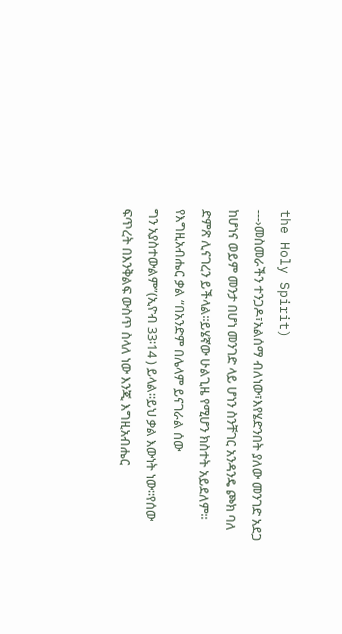the Holy Spirit)
---›መስመራችን ተንጋዶ፣አልሰማ ብለነው፣እየሄድንበት ያለው መንገድ አደጋ ከሆነና ወይም መንታ በሆነ መንገድ ላይ ሆነን ስንቸገር አንዳንዴ ጮክ ባለ ድምጽ ሊናገረን ይችላል፡፡ይሄኛው ሁልጊዜ የሚሆን ክስተት አይደለም፡፡
የእግዚአብሔር ቃል “በአንድም በሌላም ይናገራል ሰው
ግን አያስተውልም”(ኢዮብ 33፡14 ) ይላል፡፡ይህ ቃል እውነት ነው፡፡የሰው ፍጥረት በእንቅልፍ ውስጥ ስላለ ነው እንጂ እግዚአብሔር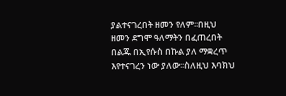ያልተናገረበት ዘመን የለም፡፡በዚህ ዘመን ደግሞ ዓለማትን በፈጠረበት በልጁ በኢየሱስ በኩል ያለ ማቋረጥ እየተናገረን ነው ያለው፡፡ስለዚህ እባክህ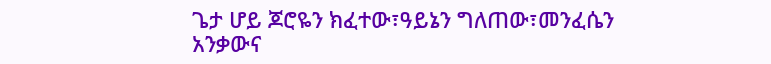ጌታ ሆይ ጆሮዬን ክፈተው፣ዓይኔን ግለጠው፣መንፈሴን አንቃውና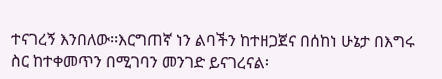ተናገረኝ እንበለው፡፡እርግጠኛ ነን ልባችን ከተዘጋጀና በሰከነ ሁኔታ በእግሩ ስር ከተቀመጥን በሚገባን መንገድ ይናገረናል፡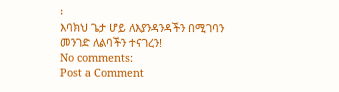፡
እባክህ ጌታ ሆይ ለእያንዳንዳችን በሚገባን መንገድ ለልባችን ተናገረን!
No comments:
Post a Comment